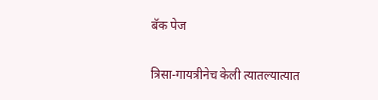बॅक पेज

त्रिसा-गायत्रीनेच केली त्यातल्यात्यात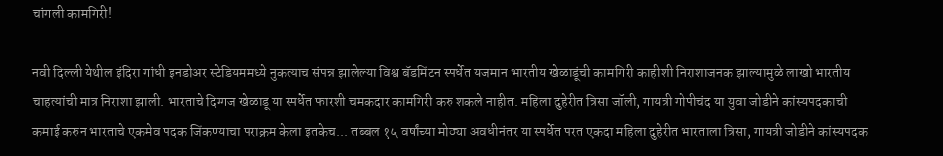चांगली कामगिरी‌!

नवी दिल्ली येथील इंदिरा गांधी इनडोअर स्टेडियममध्ये नुकत्याच संपन्न झालेल्या विश्व बॅडमिंटन स्पर्धेत यजमान भारतीय खेळाडूंची कामगिरी काहीशी निराशाजनक झाल्यामुळे लाखो भारतीय चाहत्यांची मात्र‌ निराशा झाली. भारताचे दिग्गज खेळाडू या स्पर्धेत फारशी चमकदार कामगिरी‌ करु शकले नाहीत. महिला दुहेरीत त्रिसा जॉली, गायत्री गोपीचंद या युवा जोडीने कांस्यपदकाची कमाई करुन भारताचे एकमेव पदक जिंकण्याचा पराक्रम केला इतकेच... तब्बल १५ वर्षांच्या मोठ्या अवधीनंतर या स्पर्धेत परत एकदा महिला दुहेरीत भारताला त्रिसा, गायत्री जोडीने कांस्यपदक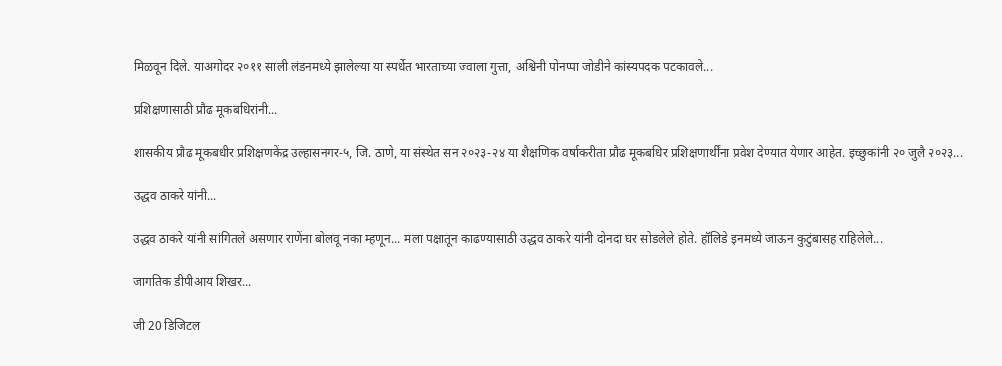मिळवून‌ दिले. याअगोदर २०११ साली लंडनमध्ये झालेल्या या स्पर्धेत भारताच्या ज्वाला गुत्ता, अश्विनी पोनप्पा जोडीने कांस्यपदक पटकावले...

प्रशिक्षणासाठी प्रौढ मूकबधिरांनी...

शासकीय प्रौढ मूकबधीर प्रशिक्षणकेंद्र उल्हासनगर-५, जि. ठाणे, या संस्थेत सन २०२३-२४ या शैक्षणिक वर्षाकरीता प्रौढ मूकबधिर प्रशिक्षणार्थींना प्रवेश देण्यात येणार आहेत. इच्छुकांनी २० जुलै २०२३...

उद्धव ठाकरे यांनी...

उद्धव ठाकरे यांनी सांगितले असणार राणेंना बोलवू नका म्हणून... मला पक्षातून काढण्यासाठी उद्धव ठाकरे यांनी दोनदा घर सोडलेले होते. हॉलिडे इनमध्ये जाऊन कुटुंबासह राहिलेले...

जागतिक डीपीआय शिखर...

जी 20 डिजिटल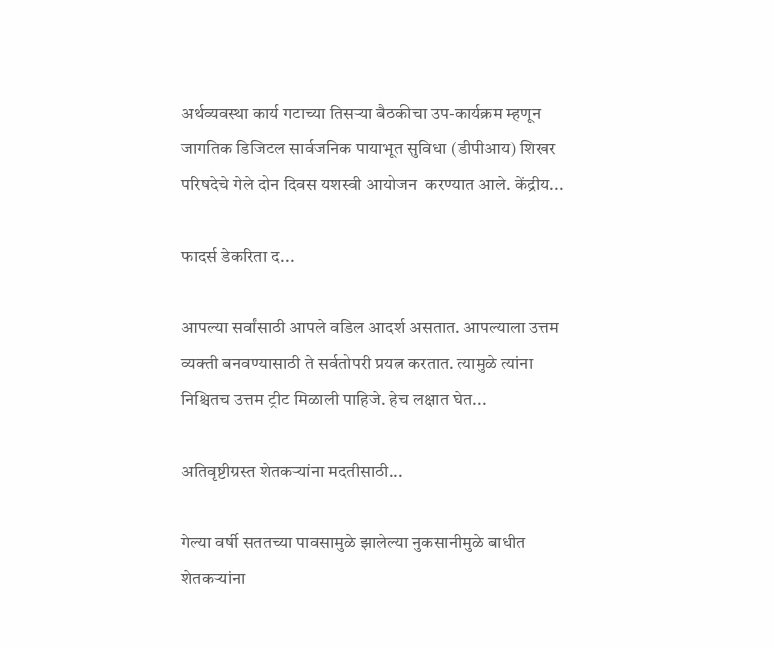अर्थव्यवस्था कार्य गटाच्या तिसऱ्या बैठकीचा उप-कार्यक्रम म्हणून जागतिक डिजिटल सार्वजनिक पायाभूत सुविधा (डीपीआय) शिखर परिषदेचे गेले दोन दिवस यशस्वी आयोजन  करण्यात आले. केंद्रीय...

फादर्स डेकरिता द...

आपल्या सर्वांसाठी आपले वडि‍ल आदर्श असतात. आपल्याला उत्तम व्यक्ती बनवण्यासाठी ते सर्वतोपरी प्रयत्न करतात. त्यामुळे त्यांना निश्चितच उत्तम ट्रीट मिळाली पाहिजे. हेच लक्षात घेत...

अतिवृष्टीग्रस्त शेतकऱ्यांना मदतीसाठी...

गेल्या वर्षी सततच्या पावसामुळे झालेल्या नुकसानीमुळे बाधीत शेतकऱ्यांना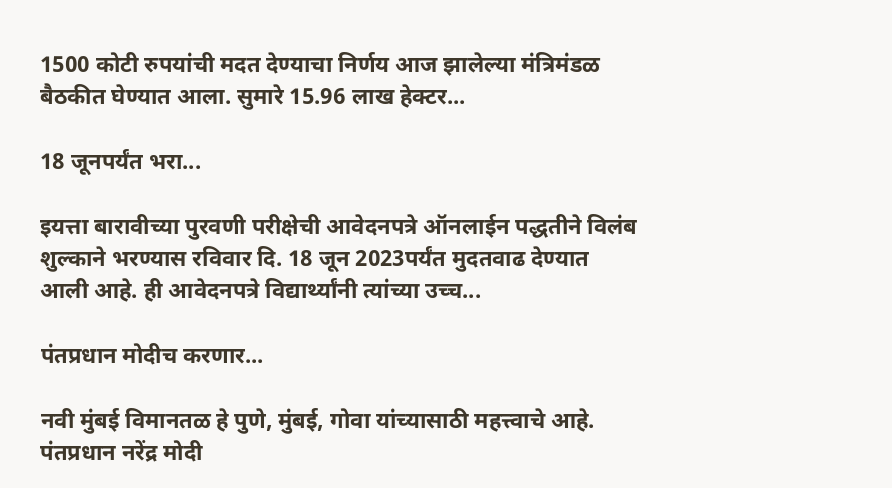1500 कोटी रुपयांची मदत देण्याचा निर्णय आज झालेल्या मंत्रिमंडळ बैठकीत घेण्यात आला. सुमारे 15.96 लाख हेक्टर...

18 जूनपर्यंत भरा...

इयत्ता बारावीच्या पुरवणी परीक्षेची आवेदनपत्रे ऑनलाईन पद्धतीने विलंब शुल्काने भरण्यास रविवार दि. 18 जून 2023पर्यंत मुदतवाढ देण्यात आली आहे. ही आवेदनपत्रे विद्यार्थ्यांनी त्यांच्या उच्च...

पंतप्रधान मोदीच करणार...

नवी मुंबई विमानतळ हे पुणे, मुंबई, गोवा यांच्यासाठी महत्त्वाचे आहे. पंतप्रधान नरेंद्र मोदी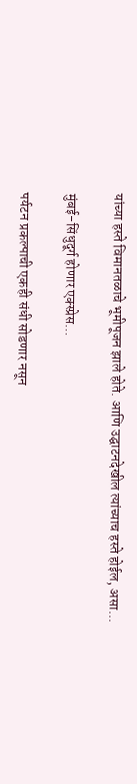यांच्या हस्ते विमानतळाचे भूमीपूजन झाले होते. आणि उद्घाटनदेखील त्यांच्याच हस्ते होईल, असा...

मुंबई-सिंधुदूर्ग होणार एक्स्प्रेस...

पर्यटन प्रकल्पाची एकही संधी सोडणार नसून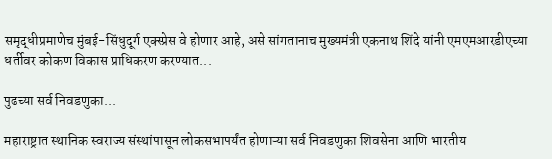समृद्धीप्रमाणेच मुंबई-सिंधुदूर्ग एक्स्प्रेस वे होणार आहे, असे सांगतानाच मुख्यमंत्री एकनाथ शिंदे यांनी एमएमआरडीएच्या धर्तीवर कोकण विकास प्राधिकरण करण्यात...

पुढच्या सर्व निवडणुका...

महाराष्ट्रात स्थानिक स्वराज्य संस्थांपासून लोकसभापर्यंत होणाऱ्या सर्व निवडणुका शिवसेना आणि भारतीय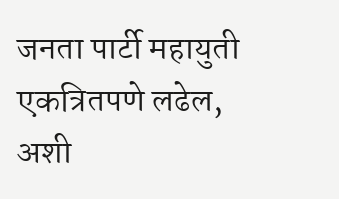जनता पार्टी महायुती एकत्रितपणे लढेल, अशी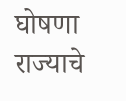घोषणा राज्याचे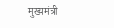मुख्यमंत्री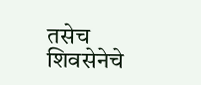तसेच शिवसेनेचे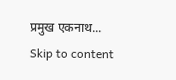प्रमुख एकनाथ...
Skip to content